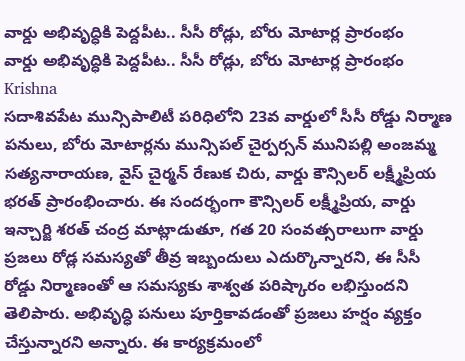వార్డు అభివృద్ధికి పెద్దపీట.. సీసీ రోడ్లు, బోరు మోటార్ల ప్రారంభం
వార్డు అభివృద్ధికి పెద్దపీట.. సీసీ రోడ్లు, బోరు మోటార్ల ప్రారంభం
Krishna
సదాశివపేట మున్సిపాలిటీ పరిధిలోని 23వ వార్డులో సీసీ రోడ్డు నిర్మాణ పనులు, బోరు మోటార్లను మున్సిపల్ చైర్పర్సన్ మునిపల్లి అంజమ్మ సత్యనారాయణ, వైస్ చైర్మన్ రేణుక చిరు, వార్డు కౌన్సిలర్ లక్ష్మీప్రియ భరత్ ప్రారంభించారు. ఈ సందర్భంగా కౌన్సిలర్ లక్ష్మీప్రియ, వార్డు ఇన్చార్జి శరత్ చంద్ర మాట్లాడుతూ, గత 20 సంవత్సరాలుగా వార్డు ప్రజలు రోడ్ల సమస్యతో తీవ్ర ఇబ్బందులు ఎదుర్కొన్నారని, ఈ సీసీ రోడ్డు నిర్మాణంతో ఆ సమస్యకు శాశ్వత పరిష్కారం లభిస్తుందని తెలిపారు. అభివృద్ధి పనులు పూర్తికావడంతో ప్రజలు హర్షం వ్యక్తం చేస్తున్నారని అన్నారు. ఈ కార్యక్రమంలో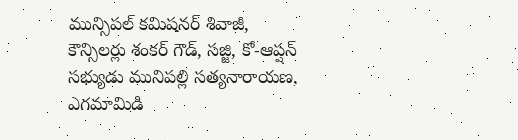మున్సిపల్ కమిషనర్ శివాజీ, కౌన్సిలర్లు శంకర్ గౌడ్, సజ్జి, కో-ఆప్షన్ సభ్యుడు మునిపల్లి సత్యనారాయణ, ఎగమామిడి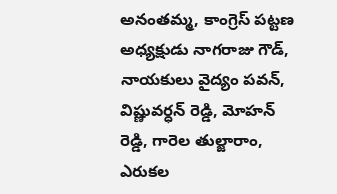అనంతమ్మ, కాంగ్రెస్ పట్టణ అధ్యక్షుడు నాగరాజు గౌడ్, నాయకులు వైద్యం పవన్, విష్ణువర్ధన్ రెడ్డి, మోహన్ రెడ్డి, గారెల తుల్జారాం, ఎరుకల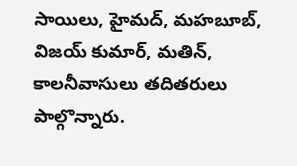సాయిలు, హైమద్, మహబూబ్, విజయ్ కుమార్, మతిన్, కాలనీవాసులు తదితరులు పాల్గొన్నారు.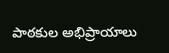పాఠకుల అభిప్రాయాలు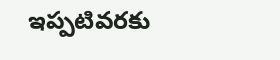ఇప్పటివరకు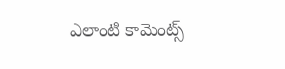ఎలాంటి కామెంట్స్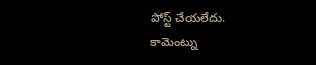పోస్ట్ చేయలేదు.
కామెంట్ను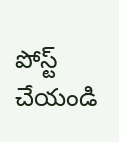పోస్ట్ చేయండి